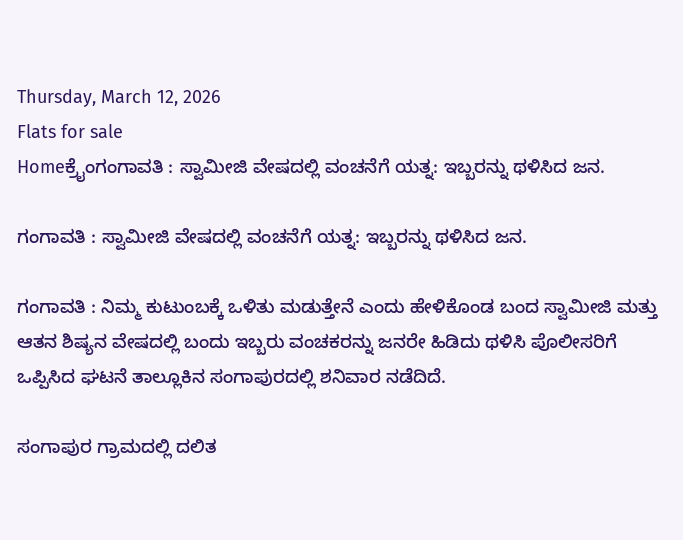Thursday, March 12, 2026
Flats for sale
Homeಕ್ರೈಂಗಂಗಾವತಿ : ಸ್ವಾಮೀಜಿ ವೇಷದಲ್ಲಿ ವಂಚನೆಗೆ ಯತ್ನ: ಇಬ್ಬರನ್ನು ಥಳಿಸಿದ ಜನ.

ಗಂಗಾವತಿ : ಸ್ವಾಮೀಜಿ ವೇಷದಲ್ಲಿ ವಂಚನೆಗೆ ಯತ್ನ: ಇಬ್ಬರನ್ನು ಥಳಿಸಿದ ಜನ.

ಗಂಗಾವತಿ : ನಿಮ್ಮ ಕುಟುಂಬಕ್ಕೆ ಒಳಿತು ಮಡುತ್ತೇನೆ ಎಂದು ಹೇಳಿಕೊಂಡ ಬಂದ ಸ್ವಾಮೀಜಿ ಮತ್ತು ಆತನ ಶಿಷ್ಯನ ವೇಷದಲ್ಲಿ ಬಂದು ಇಬ್ಬರು ವಂಚಕರನ್ನು ಜನರೇ ಹಿಡಿದು ಥಳಿಸಿ ಪೊಲೀಸರಿಗೆ ಒಪ್ಪಿಸಿದ ಘಟನೆ ತಾಲ್ಲೂಕಿನ ಸಂಗಾಪುರದಲ್ಲಿ ಶನಿವಾರ ನಡೆದಿದೆ.

ಸಂಗಾಪುರ ಗ್ರಾಮದಲ್ಲಿ ದಲಿತ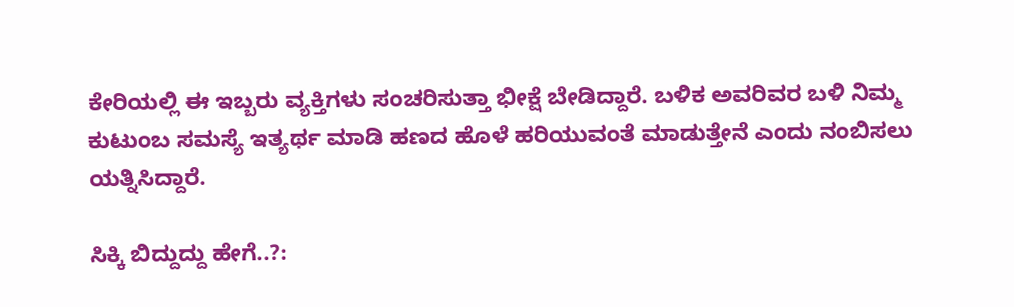ಕೇರಿಯಲ್ಲಿ ಈ ಇಬ್ಬರು ವ್ಯಕ್ತಿಗಳು ಸಂಚರಿಸುತ್ತಾ ಭೀಕ್ಷೆ ಬೇಡಿದ್ದಾರೆ. ಬಳಿಕ ಅವರಿವರ ಬಳಿ ನಿಮ್ಮ ಕುಟುಂಬ ಸಮಸ್ಯೆ ಇತ್ಯರ್ಥ ಮಾಡಿ ಹಣದ ಹೊಳೆ ಹರಿಯುವಂತೆ ಮಾಡುತ್ತೇನೆ ಎಂದು ನಂಬಿಸಲು ಯತ್ನಿಸಿದ್ದಾರೆ.

ಸಿಕ್ಕಿ ಬಿದ್ದುದ್ದು ಹೇಗೆ..?: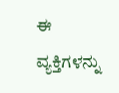ಈ ವ್ಯಕ್ತಿಗಳನ್ನು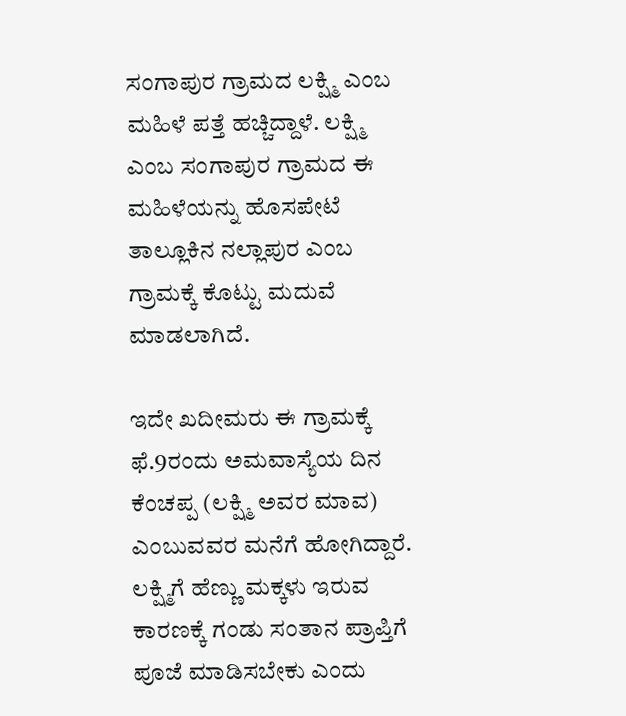ಸಂಗಾಪುರ ಗ್ರಾಮದ ಲಕ್ಷ್ಮಿ ಎಂಬ ಮಹಿಳೆ ಪತ್ತೆ ಹಚ್ಚಿದ್ದಾಳೆ. ಲಕ್ಷ್ಮಿ ಎಂಬ ಸಂಗಾಪುರ ಗ್ರಾಮದ ಈ ಮಹಿಳೆಯನ್ನು ಹೊಸಪೇಟೆ ತಾಲ್ಲೂಕಿನ ನಲ್ಲಾಪುರ ಎಂಬ ಗ್ರಾಮಕ್ಕೆ ಕೊಟ್ಟು ಮದುವೆ ಮಾಡಲಾಗಿದೆ.

ಇದೇ ಖದೀಮರು ಈ ಗ್ರಾಮಕ್ಕೆ ಫೆ.9ರಂದು ಅಮವಾಸ್ಯೆಯ ದಿನ ಕೆಂಚಪ್ಪ (ಲಕ್ಷ್ಮಿ ಅವರ ಮಾವ) ಎಂಬುವವರ ಮನೆಗೆ ಹೋಗಿದ್ದಾರೆ. ಲಕ್ಷ್ಮಿಗೆ ಹೆಣ್ಣು ಮಕ್ಕಳು ಇರುವ ಕಾರಣಕ್ಕೆ ಗಂಡು ಸಂತಾನ ಪ್ರಾಪ್ತಿಗೆ ಪೂಜೆ ಮಾಡಿಸಬೇಕು ಎಂದು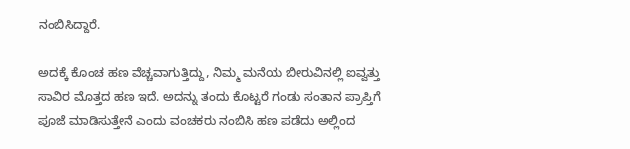ನಂಬಿಸಿದ್ದಾರೆ.

ಅದಕ್ಕೆ ಕೊಂಚ ಹಣ ವೆಚ್ಚವಾಗುತ್ತಿದ್ದು, ನಿಮ್ಮ ಮನೆಯ ಬೀರುವಿನಲ್ಲಿ ಐವ್ವತ್ತು ಸಾವಿರ ಮೊತ್ತದ ಹಣ ಇದೆ. ಅದನ್ನು ತಂದು ಕೊಟ್ಟರೆ ಗಂಡು ಸಂತಾನ ಪ್ರಾಪ್ತಿಗೆ ಪೂಜೆ ಮಾಡಿಸುತ್ತೇನೆ ಎಂದು ವಂಚಕರು ನಂಬಿಸಿ ಹಣ ಪಡೆದು ಅಲ್ಲಿಂದ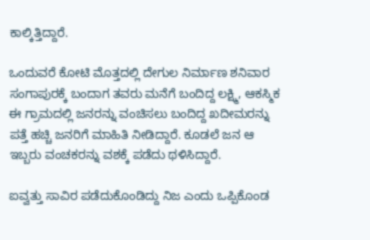ಕಾಲ್ಕಿತ್ತಿದ್ದಾರೆ.

ಒಂದುವರೆ ಕೋಟಿ ಮೊತ್ತದಲ್ಲಿ ದೇಗುಲ ನಿರ್ಮಾಣ ಶನಿವಾರ ಸಂಗಾಪುರಕ್ಕೆ ಬಂದಾಗ ತವರು ಮನೆಗೆ ಬಂದಿದ್ದ ಲಕ್ಷ್ಮಿ, ಆಕಸ್ಮಿಕ ಈ ಗ್ರಾಮದಲ್ಲಿ ಜನರನ್ನು ವಂಚಿಸಲು ಬಂದಿದ್ದ ಖದೀಮರನ್ನು ಪತ್ತೆ ಹಚ್ಚಿ ಜನರಿಗೆ ಮಾಹಿತಿ ನೀಡಿದ್ದಾರೆ. ಕೂಡಲೆ ಜನ ಆ ಇಬ್ಬರು ವಂಚಕರನ್ನು ವಶಕ್ಕೆ ಪಡೆದು ಥಳಿಸಿದ್ದಾರೆ.

ಐವ್ವತ್ತು ಸಾವಿರ ಪಡೆದುಕೊಂಡಿದ್ದು ನಿಜ ಎಂದು ಒಪ್ಪಿಕೊಂಡ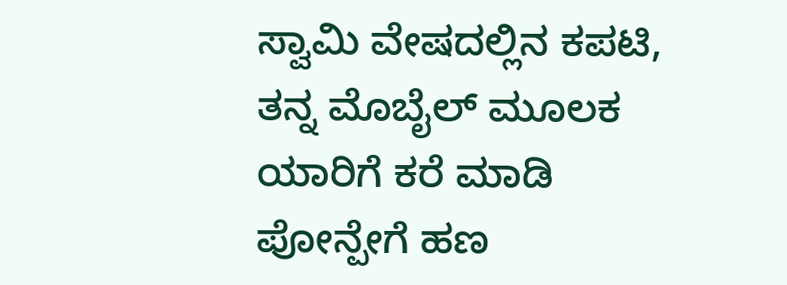ಸ್ವಾಮಿ ವೇಷದಲ್ಲಿನ ಕಪಟಿ, ತನ್ನ ಮೊಬೈಲ್ ಮೂಲಕ ಯಾರಿಗೆ ಕರೆ ಮಾಡಿ ಪೋನ್ಪೇಗೆ ಹಣ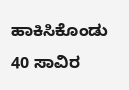ಹಾಕಿಸಿಕೊಂಡು 40 ಸಾವಿರ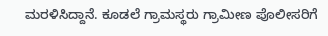ಮರಳಿಸಿದ್ದಾನೆ. ಕೂಡಲೆ ಗ್ರಾಮಸ್ಥರು ಗ್ರಾಮೀಣ ಪೊಲೀಸರಿಗೆ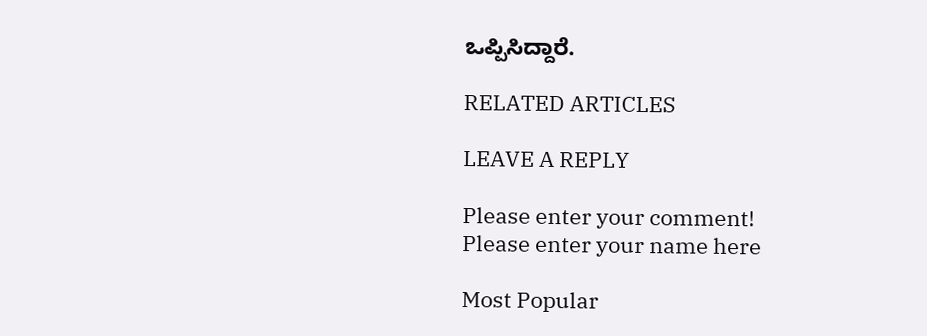ಒಪ್ಪಿಸಿದ್ದಾರೆ.

RELATED ARTICLES

LEAVE A REPLY

Please enter your comment!
Please enter your name here

Most Popular